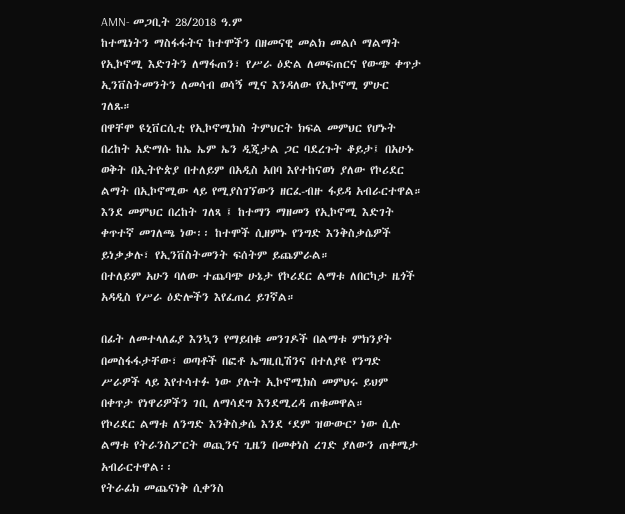AMN- መጋቢት 28/2018 ዓ.ም
ከተሜነትን ማስፋፋትና ከተሞችን በዘመናዊ መልክ መልሶ ማልማት የኢኮኖሚ እድገትን ለማፋጠን፣ የሥራ ዕድል ለመፍጠርና የውጭ ቀጥታ ኢንቨስትመንትን ለመሳብ ወሳኝ ሚና እንዳለው የኢኮኖሚ ምሁር ገለጹ።
በዋቸሞ ዩኒቨርሲቲ የኢኮኖሚክስ ትምህርት ክፍል መምህር የሆኑት በረከት አድማሱ ከኤ ኤም ኤን ዲጂታል ጋር ባደረጉት ቆይታ፤ በአሁኑ ወቅት በኢትዮጵያ በተለይም በአዲስ አበባ እየተከናወነ ያለው የኮሪደር ልማት በኢኮኖሚው ላይ የሚያስገኘውን ዘርፈ-ብዙ ፋይዳ አብራርተዋል።
እንደ መምህር በረከት ገለጻ ፤ ከተማን ማዘመን የኢኮኖሚ እድገት ቀጥተኛ መገለጫ ነው፡፡ ከተሞች ሲዘምኑ የንግድ እንቅስቃሴዎች ይነቃቃሉ፣ የኢንቨስትመንት ፍሰትም ይጨምራል።
በተለይም አሁን ባለው ተጨባጭ ሁኔታ የኮሪደር ልማቱ ለበርካታ ዜጎች አዳዲስ የሥራ ዕድሎችን እየፈጠረ ይገኛል።

በፊት ለመተላለፊያ እንኳን የማይበቁ መንገዶች በልማቱ ምክንያት በመስፋፋታቸው፣ ወጣቶች በፎቶ ኤግዚቢሽንና በተለያዩ የንግድ ሥራዎች ላይ እየተሳተፉ ነው ያሉት ኢኮኖሚክስ መምህሩ ይህም በቀጥታ የነዋሪዎችን ገቢ ለማሳደግ እንደሚረዳ ጠቁመዋል።
የኮሪደር ልማቱ ለንግድ እንቅስቃሴ እንደ ‘ደም ዝውውር’ ነው ሲሉ ልማቱ የትራንስፖርት ወጪንና ጊዜን በመቀነስ ረገድ ያለውን ጠቀሜታ አብራርተዋል፡፡
የትራፊክ መጨናነቅ ሲቀንስ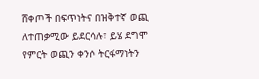ሸቀጦች በፍጥነትና በዝቅተኛ ወጪ ለተጠቃሚው ይደርሳሉ፣ ይሄ ደግሞ የምርት ወጪን ቀንሶ ትርፋማነትን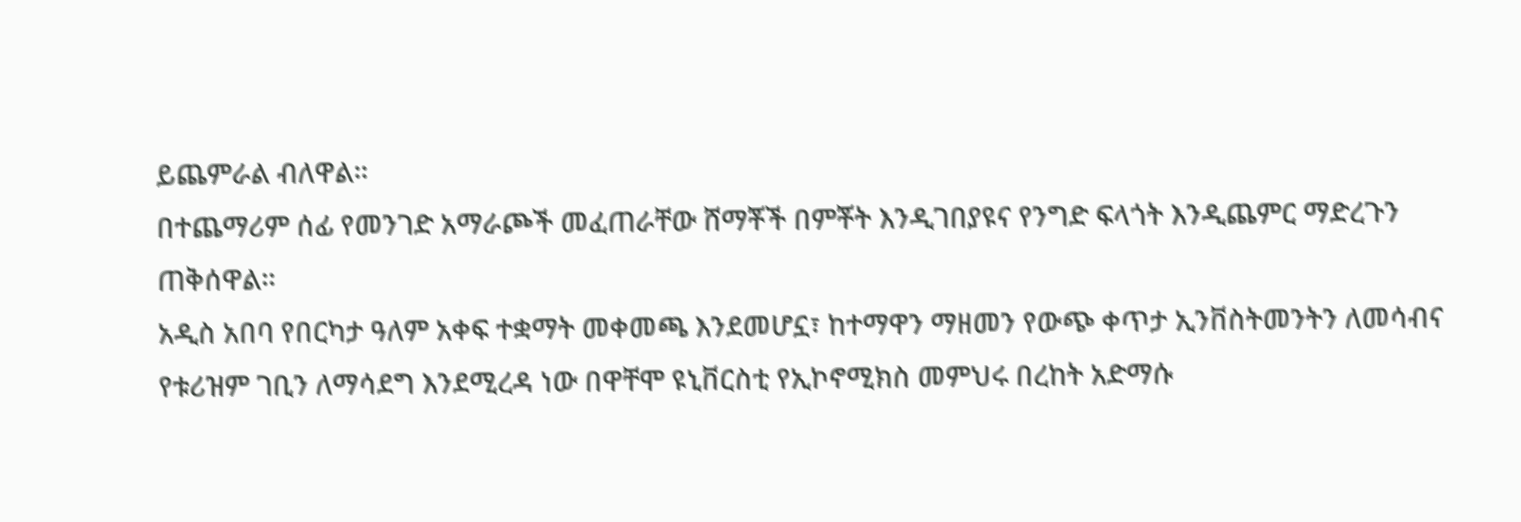ይጨምራል ብለዋል።
በተጨማሪም ሰፊ የመንገድ አማራጮች መፈጠራቸው ሸማቾች በምቾት እንዲገበያዩና የንግድ ፍላጎት እንዲጨምር ማድረጉን ጠቅሰዋል።
አዲስ አበባ የበርካታ ዓለም አቀፍ ተቋማት መቀመጫ እንደመሆኗ፣ ከተማዋን ማዘመን የውጭ ቀጥታ ኢንቨስትመንትን ለመሳብና የቱሪዝም ገቢን ለማሳደግ እንደሚረዳ ነው በዋቸሞ ዩኒቨርስቲ የኢኮኖሚክስ መምህሩ በረከት አድማሱ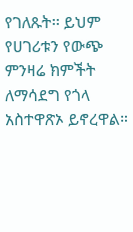የገለጹት፡፡ ይህም የሀገሪቱን የውጭ ምንዛሬ ክምችት ለማሳደግ የጎላ አስተዋጽኦ ይኖረዋል።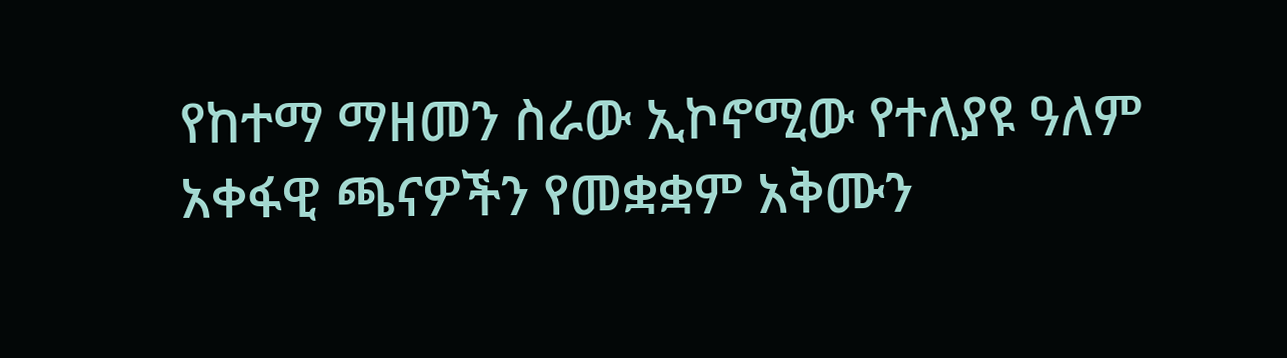የከተማ ማዘመን ስራው ኢኮኖሚው የተለያዩ ዓለም አቀፋዊ ጫናዎችን የመቋቋም አቅሙን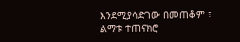እንደሚያሳድገው በመጠቆም ፣ ልማቱ ተጠናክሮ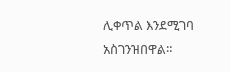ሊቀጥል እንደሚገባ አስገንዝበዋል።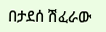በታደሰ ሽፈራው